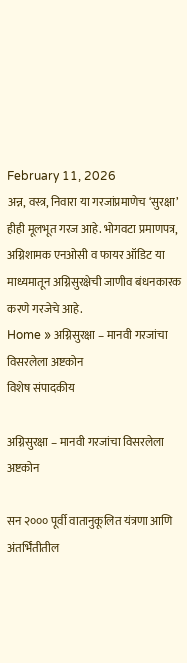February 11, 2026
अन्न, वस्त्र, निवारा या गरजांप्रमाणेच ‘सुरक्षा’ हीही मूलभूत गरज आहे. भोगवटा प्रमाणपत्र, अग्निशामक एनओसी व फायर ऑडिट या माध्यमातून अग्निसुरक्षेची जाणीव बंधनकारक करणे गरजेचे आहे.
Home » अग्निसुरक्षा – मानवी गरजांचा विसरलेला अष्टकोन
विशेष संपादकीय

अग्निसुरक्षा – मानवी गरजांचा विसरलेला अष्टकोन

सन २००० पूर्वी वातानुकूलित यंत्रणा आणि अंतर्भिंतीतील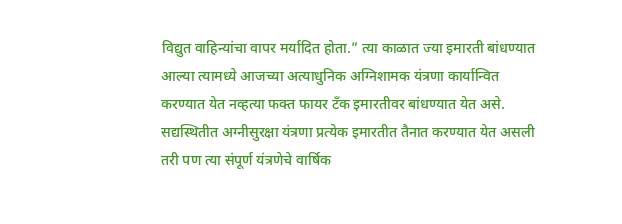विद्युत वाहिन्यांचा वापर मर्यादित होता.” त्या काळात ज्या इमारती बांधण्यात आल्या त्यामध्ये आजच्या अत्याधुनिक अग्निशामक यंत्रणा कार्यान्वित करण्यात येत नव्हत्या फक्त फायर टॅंक इमारतीवर बांधण्यात येत असे. सद्यस्थितीत अग्नीसुरक्षा यंत्रणा प्रत्येक इमारतीत तैनात करण्यात येत असली तरी पण त्या संपूर्ण यंत्रणेचे वार्षिक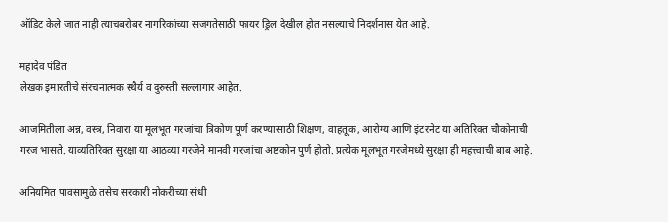ऑडिट केले जात नाही त्याचबरोबर नागरिकांच्या सजगतेसाठी फायर ड्रिल देखील होत नसल्याचे निदर्शनास येत आहे.

महादेव पंडित
लेखक इमारतीचे संरचनात्मक स्थैर्य व दुरुस्ती सल्लागार आहेत.

आजमितीला अन्न, वस्त्र, निवारा या मूलभूत गरजांचा त्रिकोण पूर्ण करण्यासाठी शिक्षण, वाहतूक, आरोग्य आणि इंटरनेट या अतिरिक्त चौकोनाची गरज भासते. याव्यतिरिक्त सुरक्षा या आठव्या गरजेने मानवी गरजांचा अष्टकोन पुर्ण होतो. प्रत्येक मूलभूत गरजेमध्ये सुरक्षा ही महत्त्वाची बाब आहे.

अनियमित पावसामुळे तसेच सरकारी नोकरीच्या संधी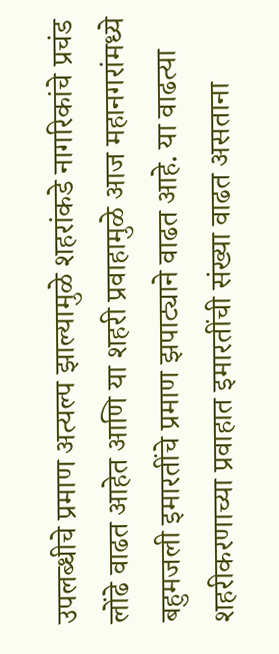उपलब्धीचे प्रमाण अत्यल्प झाल्यामुळे शहरांकडे नागरिकांचे प्रचंड लोंढे वाढत आहेत आणि या शहरी प्रवाहामुळे आज महानगरांमध्ये बहुमजली इमारतींचे प्रमाण झपाट्याने वाढत आहे. या वाढत्या शहरीकरणाच्या प्रवाहात इमारतींची संख्या वाढत असताना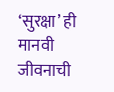‘सुरक्षा’ ही मानवी जीवनाची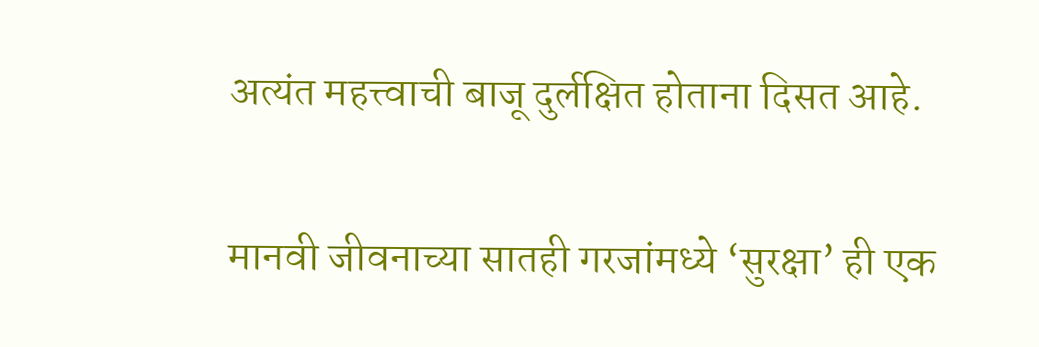अत्यंत महत्त्वाची बाजू दुर्लक्षित होताना दिसत आहे.

मानवी जीवनाच्या सातही गरजांमध्ये ‘सुरक्षा’ ही एक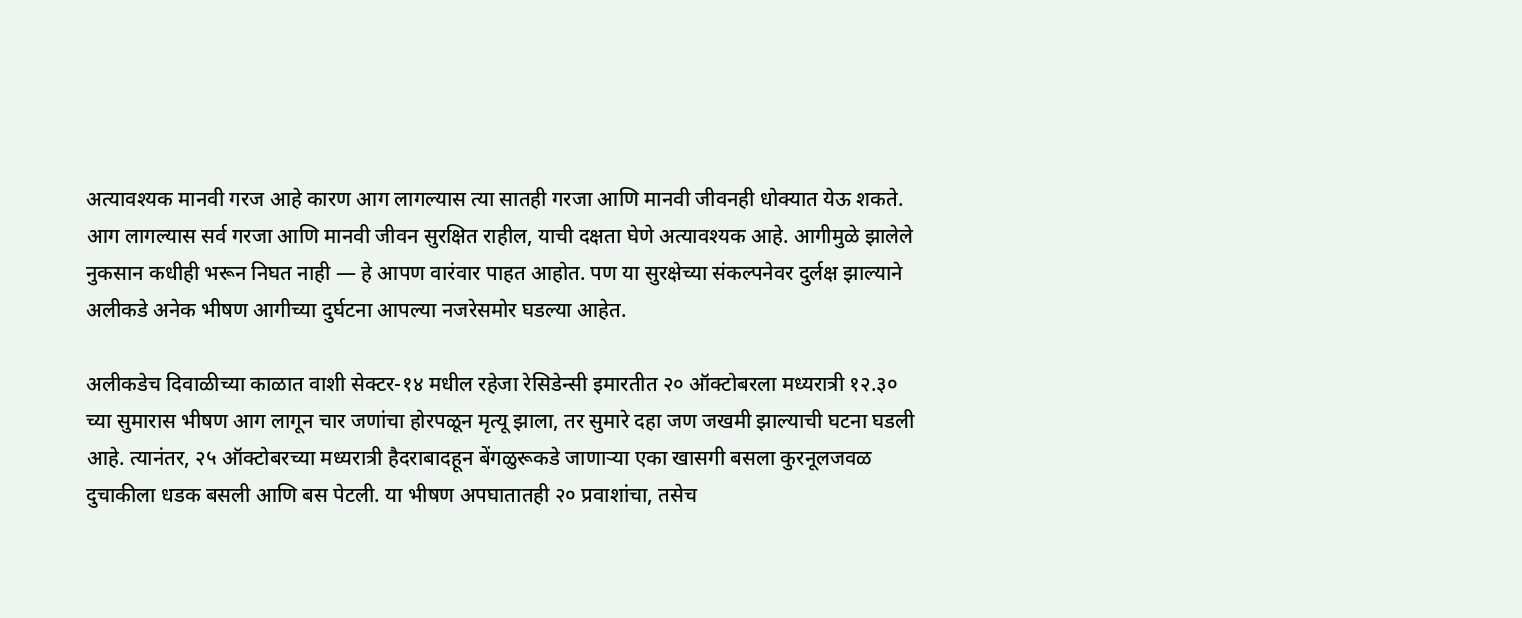अत्यावश्यक मानवी गरज आहे कारण आग लागल्यास त्या सातही गरजा आणि मानवी जीवनही धोक्यात येऊ शकते. आग लागल्यास सर्व गरजा आणि मानवी जीवन सुरक्षित राहील, याची दक्षता घेणे अत्यावश्यक आहे. आगीमुळे झालेले नुकसान कधीही भरून निघत नाही — हे आपण वारंवार पाहत आहोत. पण या सुरक्षेच्या संकल्पनेवर दुर्लक्ष झाल्याने अलीकडे अनेक भीषण आगीच्या दुर्घटना आपल्या नजरेसमोर घडल्या आहेत.

अलीकडेच दिवाळीच्या काळात वाशी सेक्टर-१४ मधील रहेजा रेसिडेन्सी इमारतीत २० ऑक्टोबरला मध्यरात्री १२.३० च्या सुमारास भीषण आग लागून चार जणांचा होरपळून मृत्यू झाला, तर सुमारे दहा जण जखमी झाल्याची घटना घडली आहे. त्यानंतर, २५ ऑक्टोबरच्या मध्यरात्री हैदराबादहून बेंगळुरूकडे जाणाऱ्या एका खासगी बसला कुरनूलजवळ दुचाकीला धडक बसली आणि बस पेटली. या भीषण अपघातातही २० प्रवाशांचा, तसेच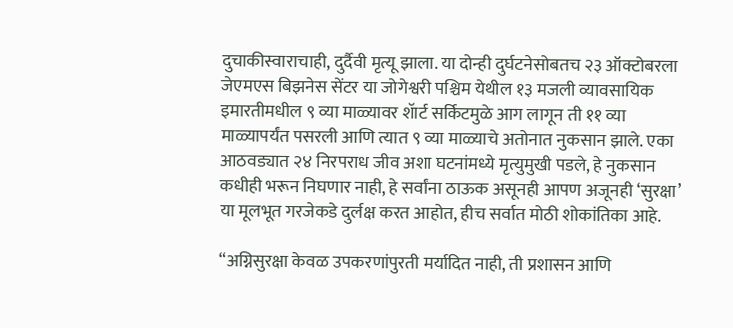दुचाकीस्वाराचाही, दुर्दैवी मृत्यू झाला. या दोन्ही दुर्घटनेसोबतच २३ ऑक्टोबरला जेएमएस बिझनेस सेंटर या जोगेश्वरी पश्चिम येथील १३ मजली व्यावसायिक इमारतीमधील ९ व्या माळ्यावर शॅार्ट सर्किटमुळे आग लागून ती ११ व्या माळ्यापर्यंत पसरली आणि त्यात ९ व्या माळ्याचे अतोनात नुकसान झाले. एका आठवड्यात २४ निरपराध जीव अशा घटनांमध्ये मृत्युमुखी पडले, हे नुकसान कधीही भरून निघणार नाही, हे सर्वांना ठाऊक असूनही आपण अजूनही ‘सुरक्षा’ या मूलभूत गरजेकडे दुर्लक्ष करत आहोत, हीच सर्वात मोठी शोकांतिका आहे.

“अग्निसुरक्षा केवळ उपकरणांपुरती मर्यादित नाही, ती प्रशासन आणि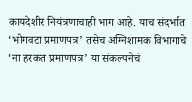कायदेशीर नियंत्रणाचाही भाग आहे. याच संदर्भात ‘भोगवटा प्रमाणपत्र’ तसेच अग्निशामक विभागाचे ‘ना हरकत प्रमाणपत्र’ या संकल्पनेचं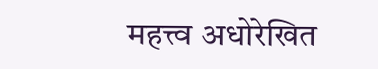महत्त्व अधोरेखित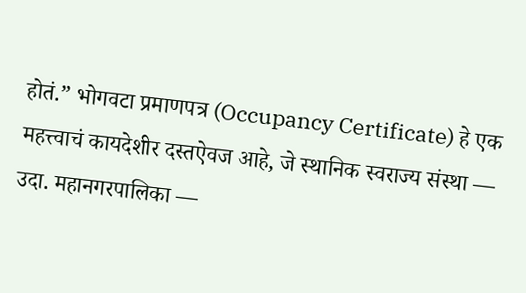होतं.” भोगवटा प्रमाणपत्र (Occupancy Certificate) हे एक महत्त्वाचं कायदेशीर दस्तऐवज आहे, जे स्थानिक स्वराज्य संस्था — उदा. महानगरपालिका —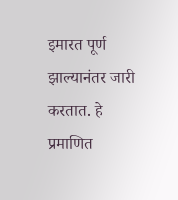इमारत पूर्ण झाल्यानंतर जारी करतात. हे प्रमाणित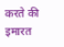करते की इमारत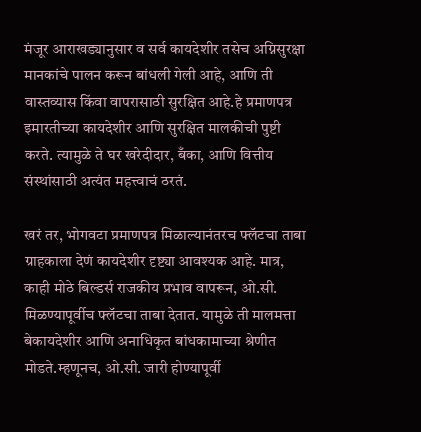मंजूर आराखड्यानुसार व सर्व कायदेशीर तसेच अग्निसुरक्षा मानकांचे पालन करून बांधली गेली आहे, आणि ती वास्तव्यास किंवा वापरासाठी सुरक्षित आहे.हे प्रमाणपत्र इमारतीच्या कायदेशीर आणि सुरक्षित मालकीची पुष्टी करते. त्यामुळे ते घर खरेदीदार, बँका, आणि वित्तीय संस्थांसाठी अत्यंत महत्त्वाचं ठरतं.

खरं तर, भोगवटा प्रमाणपत्र मिळाल्यानंतरच फ्लॅटचा ताबा ग्राहकाला देणं कायदेशीर दृष्ट्या आवश्यक आहे. मात्र, काही मोठे बिल्डर्स राजकीय प्रभाव वापरून, ओ.सी. मिळण्यापूर्वीच फ्लॅटचा ताबा देतात. यामुळे ती मालमत्ता बेकायदेशीर आणि अनाधिकृत बांधकामाच्या श्रेणीत मोडते.म्हणूनच, ओ.सी. जारी होण्यापूर्वी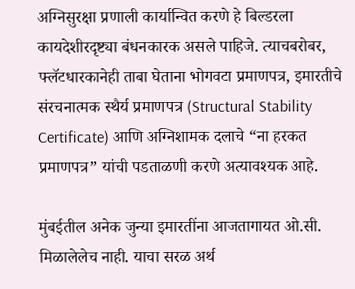अग्निसुरक्षा प्रणाली कार्यान्वित करणे हे बिल्डरला कायदेशीरदृष्ट्या बंधनकारक असले पाहिजे. त्याचबरोबर, फ्लॅटधारकानेही ताबा घेताना भोगवटा प्रमाणपत्र, इमारतीचे संरचनात्मक स्थैर्य प्रमाणपत्र (Structural Stability Certificate) आणि अग्निशामक दलाचे “ना हरकत प्रमाणपत्र” यांची पडताळणी करणे अत्यावश्यक आहे.

मुंबईतील अनेक जुन्या इमारतींना आजतागायत ओ.सी. मिळालेलेच नाही. याचा सरळ अर्थ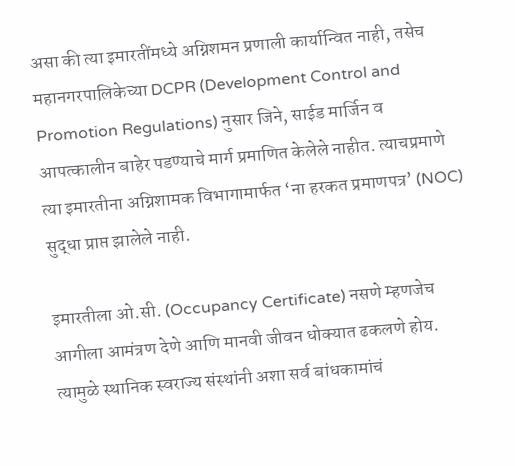असा की त्या इमारतींमध्ये अग्निशमन प्रणाली कार्यान्वित नाही, तसेच महानगरपालिकेच्या DCPR (Development Control and Promotion Regulations) नुसार जिने, साईड मार्जिन व आपत्कालीन बाहेर पडण्याचे मार्ग प्रमाणित केलेले नाहीत. त्याचप्रमाणे त्या इमारतीना अग्निशामक विभागामार्फत ‘ना हरकत प्रमाणपत्र’ (NOC) सुद्धा प्राप्त झालेले नाही.

इमारतीला ओ.सी. (Occupancy Certificate) नसणे म्हणजेच आगीला आमंत्रण देणे आणि मानवी जीवन धोक्यात ढकलणे होय. त्यामुळे स्थानिक स्वराज्य संस्थांनी अशा सर्व बांधकामांचं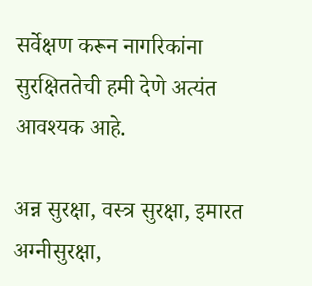सर्वेक्षण करून नागरिकांना सुरक्षिततेची हमी देणे अत्यंत आवश्यक आहे.

अन्न सुरक्षा, वस्त्र सुरक्षा, इमारत अग्नीसुरक्षा,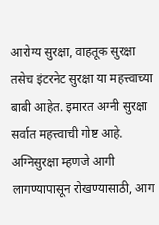आरोग्य सुरक्षा, वाहतूक सुरक्षा तसेच इंटरनेट सुरक्षा या महत्त्वाच्या बाबी आहेत. इमारत अग्नी सुरक्षा सर्वात महत्त्वाची गोष्ट आहे. अग्निसुरक्षा म्हणजे आगी लागण्यापासून रोखण्यासाठी, आग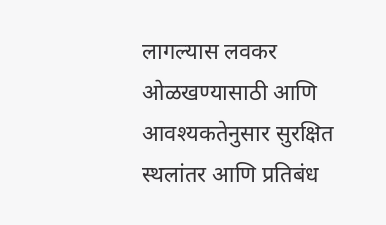लागल्यास लवकर ओळखण्यासाठी आणि आवश्यकतेनुसार सुरक्षित स्थलांतर आणि प्रतिबंध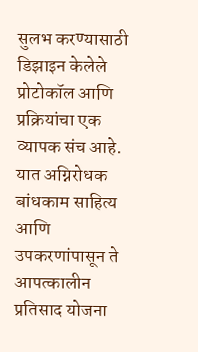सुलभ करण्यासाठी डिझाइन केलेले प्रोटोकॉल आणि प्रक्रियांचा एक व्यापक संच आहे. यात अग्निरोधक बांधकाम साहित्य आणि उपकरणांपासून ते आपत्कालीन प्रतिसाद योजना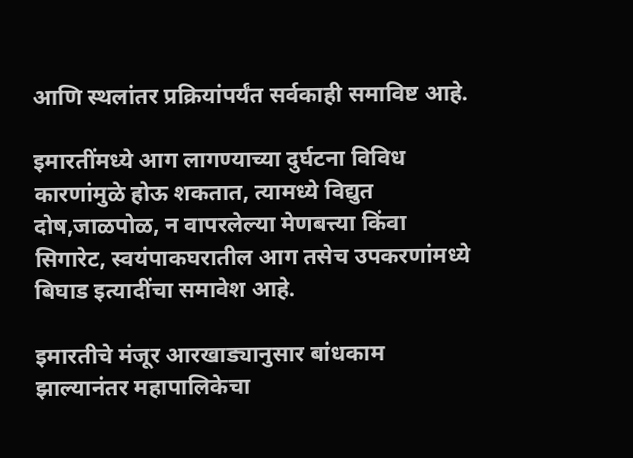आणि स्थलांतर प्रक्रियांपर्यंत सर्वकाही समाविष्ट आहे.

इमारतींमध्ये आग लागण्याच्या दुर्घटना विविध कारणांमुळे होऊ शकतात, त्यामध्ये विद्युत दोष,जाळपोळ, न वापरलेल्या मेणबत्त्या किंवा सिगारेट, स्वयंपाकघरातील आग तसेच उपकरणांमध्ये बिघाड इत्यादींचा समावेश आहे.

इमारतीचे मंजूर आरखाड्यानुसार बांधकाम झाल्यानंतर महापालिकेचा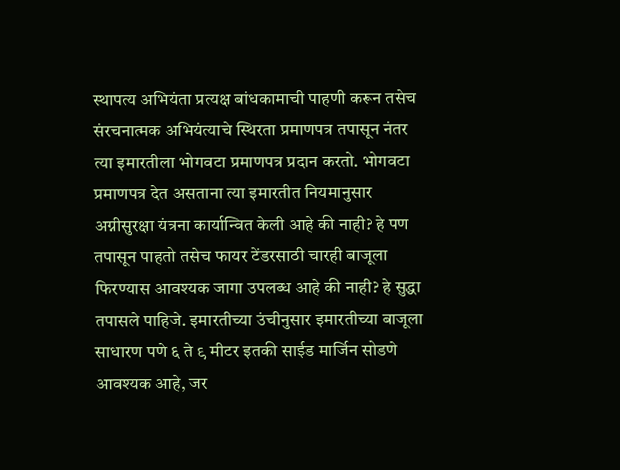स्थापत्य अभियंता प्रत्यक्ष बांधकामाची पाहणी करून तसेच संरचनात्मक अभियंत्याचे स्थिरता प्रमाणपत्र तपासून नंतर त्या इमारतीला भोगवटा प्रमाणपत्र प्रदान करतो. भोगवटा प्रमाणपत्र देत असताना त्या इमारतीत नियमानुसार अग्नीसुरक्षा यंत्रना कार्यान्वित केली आहे की नाही? हे पण तपासून पाहतो तसेच फायर टेंडरसाठी चारही बाजूला फिरण्यास आवश्यक जागा उपलब्ध आहे की नाही? हे सुद्धा तपासले पाहिजे. इमारतीच्या उंचीनुसार इमारतीच्या बाजूला साधारण पणे ६ ते ९ मीटर इतकी साईड मार्जिन सोडणे आवश्यक आहे, जर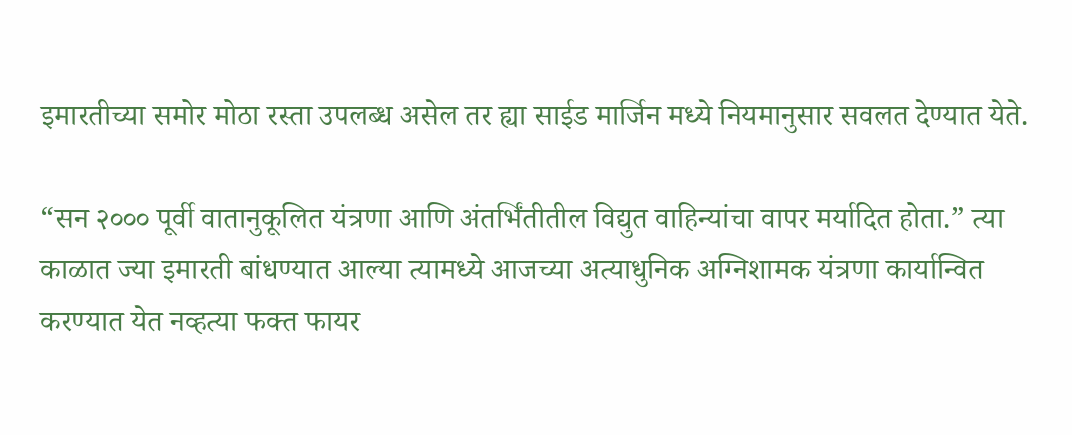इमारतीच्या समोर मोठा रस्ता उपलब्ध असेल तर ह्या साईड मार्जिन मध्ये नियमानुसार सवलत देण्यात येते.

“सन २००० पूर्वी वातानुकूलित यंत्रणा आणि अंतर्भिंतीतील विद्युत वाहिन्यांचा वापर मर्यादित होता.” त्या काळात ज्या इमारती बांधण्यात आल्या त्यामध्ये आजच्या अत्याधुनिक अग्निशामक यंत्रणा कार्यान्वित करण्यात येत नव्हत्या फक्त फायर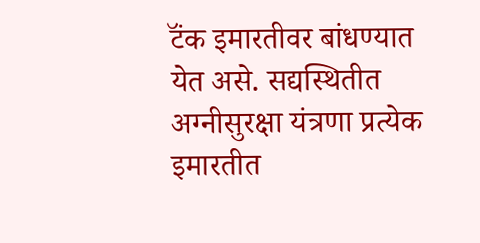टॅंक इमारतीवर बांधण्यात येत असे. सद्यस्थितीत अग्नीसुरक्षा यंत्रणा प्रत्येक इमारतीत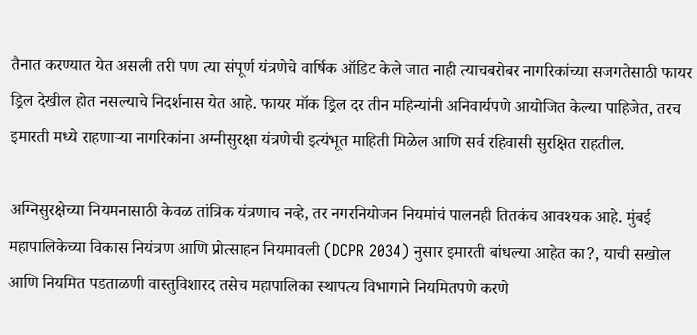तैनात करण्यात येत असली तरी पण त्या संपूर्ण यंत्रणेचे वार्षिक ऑडिट केले जात नाही त्याचबरोबर नागरिकांच्या सजगतेसाठी फायर ड्रिल देखील होत नसल्याचे निदर्शनास येत आहे. फायर मॉक ड्रिल दर तीन महिन्यांनी अनिवार्यपणे आयोजित केल्या पाहिजेत, तरच इमारती मध्ये राहणाऱ्या नागरिकांना अग्नीसुरक्षा यंत्रणेची इत्यंभूत माहिती मिळेल आणि सर्व रहिवासी सुरक्षित राहतील.

अग्निसुरक्षेच्या नियमनासाठी केवळ तांत्रिक यंत्रणाच नव्हे, तर नगरनियोजन नियमांचं पालनही तितकंच आवश्यक आहे. मुंबई महापालिकेच्या विकास नियंत्रण आणि प्रोत्साहन नियमावली (DCPR 2034) नुसार इमारती बांधल्या आहेत का?, याची सखोल आणि नियमित पडताळणी वास्तुविशारद तसेच महापालिका स्थापत्य विभागाने नियमितपणे करणे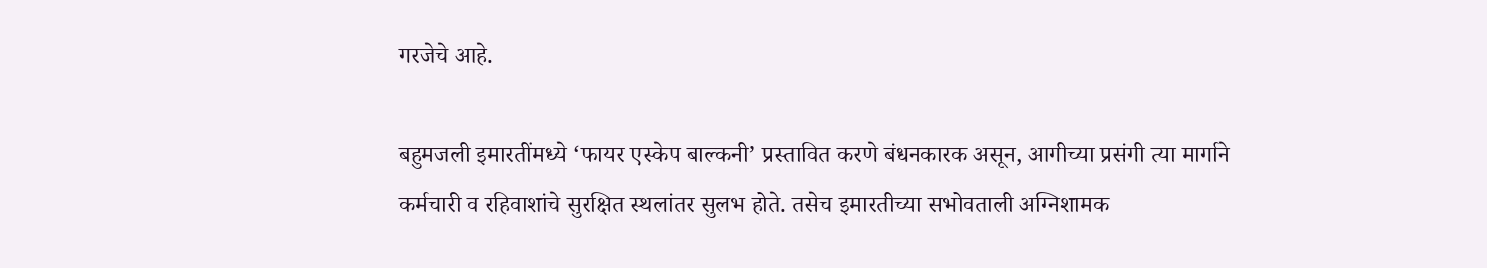गरजेचे आहे.

बहुमजली इमारतींमध्ये ‘फायर एस्केप बाल्कनी’ प्रस्तावित करणे बंधनकारक असून, आगीच्या प्रसंगी त्या मार्गाने कर्मचारी व रहिवाशांचे सुरक्षित स्थलांतर सुलभ होते. तसेच इमारतीच्या सभोवताली अग्निशामक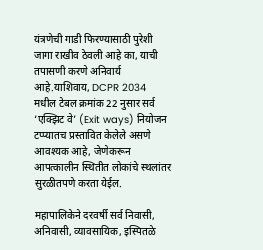यंत्रणेची गाडी फिरण्यासाठी पुरेशी जागा राखीव ठेवली आहे का, याची तपासणी करणे अनिवार्य आहे.याशिवाय, DCPR 2034 मधील टेबल क्रमांक 22 नुसार सर्व ‘एक्झिट वे’ (Exit ways) नियोजन टप्प्यातच प्रस्तावित केलेले असणे आवश्यक आहे, जेणेकरून आपत्कालीन स्थितीत लोकांचे स्थलांतर सुरळीतपणे करता येईल.

महापालिकेने दरवर्षी सर्व निवासी, अनिवासी, व्यावसायिक, इस्पितळे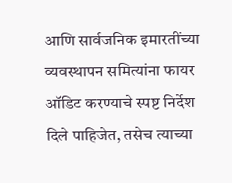आणि सार्वजनिक इमारतींच्या व्यवस्थापन समित्यांना फायर ऑडिट करण्याचे स्पष्ट निर्देश दिले पाहिजेत, तसेच त्याच्या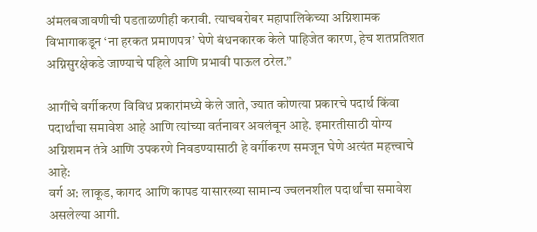अंमलबजावणीची पडताळणीही करावी. त्याचबरोबर महापालिकेच्या अग्निशामक विभागाकडून ‘ना हरकत प्रमाणपत्र’ घेणे बंधनकारक केले पाहिजेत कारण, हेच शतप्रतिशत अग्निसुरक्षेकडे जाण्याचे पहिले आणि प्रभावी पाऊल ठरेल.”

आगींचे वर्गीकरण विविध प्रकारांमध्ये केले जाते, ज्यात कोणत्या प्रकारचे पदार्थ किंवा पदार्थांचा समावेश आहे आणि त्यांच्या वर्तनावर अवलंबून आहे. इमारतीसाठी योग्य अग्निशमन तंत्रे आणि उपकरणे निवडण्यासाठी हे वर्गीकरण समजून घेणे अत्यंत महत्त्वाचे आहे:
वर्ग अ: लाकूड, कागद आणि कापड यासारख्या सामान्य ज्वलनशील पदार्थांचा समावेश असलेल्या आगी.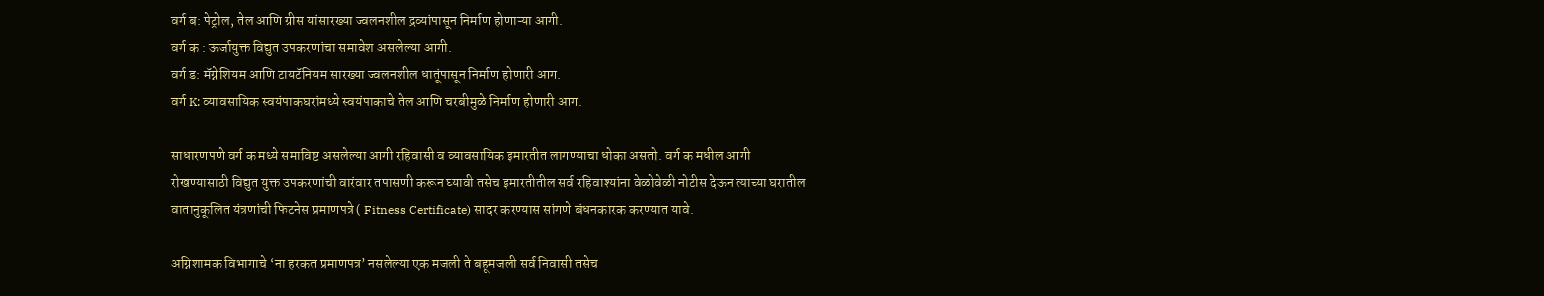वर्ग ब: पेट्रोल, तेल आणि ग्रीस यांसारख्या ज्वलनशील द्रव्यांपासून निर्माण होणाऱ्या आगी.
वर्ग क : ऊर्जायुक्त विद्युत उपकरणांचा समावेश असलेल्या आगी.
वर्ग ड: मॅग्नेशियम आणि टायटॅनियम सारख्या ज्वलनशील धातूंपासून निर्माण होणारी आग.
वर्ग K: व्यावसायिक स्वयंपाकघरांमध्ये स्वयंपाकाचे तेल आणि चरबीमुळे निर्माण होणारी आग.

साधारणपणे वर्ग क मध्ये समाविष्ट असलेल्या आगी रहिवासी व व्यावसायिक इमारतीत लागण्याचा धोका असतो. वर्ग क मधील आगी रोखण्यासाठी विद्युत युक्त उपकरणांची वारंवार तपासणी करून घ्यावी तसेच इमारतीतील सर्व रहिवाश्यांना वेळोवेळी नोटीस देऊन त्याच्या घरातील वातानुकूलित यंत्रणांची फिटनेस प्रमाणपत्रे ( Fitness Certificate) सादर करण्यास सांगणे बंधनकारक करण्यात यावे.

अग्निशामक विभागाचे ‘ना हरकत प्रमाणपत्र’ नसलेल्या एक मजली ते बहूमजली सर्व निवासी तसेच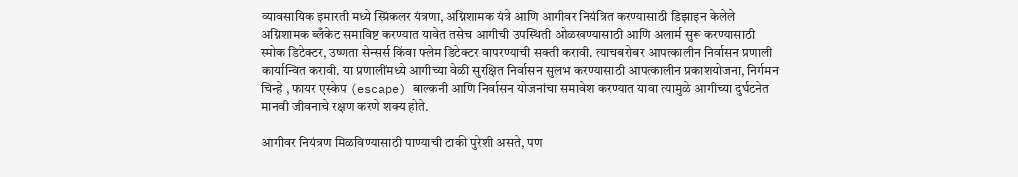व्यावसायिक इमारती मध्ये स्प्रिंकलर यंत्रणा, अग्निशामक यंत्रे आणि आगीवर नियंत्रित करण्यासाठी डिझाइन केलेले अग्निशामक ब्लँकेट समाविष्ट करण्यात यावेत तसेच आगीची उपस्थिती ओळखण्यासाठी आणि अलार्म सुरू करण्यासाठी स्मोक डिटेक्टर, उष्णता सेन्सर्स किंवा फ्लेम डिटेक्टर वापरण्याची सक्ती करावी. त्याचबरोबर आपत्कालीन निर्वासन प्रणाली कार्यान्वित करावी. या प्रणालींमध्ये आगीच्या वेळी सुरक्षित निर्वासन सुलभ करण्यासाठी आपत्कालीन प्रकाशयोजना, निर्गमन चिन्हे , फायर एस्केप (escape) बाल्कनी आणि निर्वासन योजनांचा समावेश करण्यात यावा त्यामुळे आगीच्या दुर्घटनेत मानवी जीवनाचे रक्षण करणे शक्य होते.

आगीवर नियंत्रण मिळविण्यासाठी पाण्याची टाकी पुरेशी असते, पण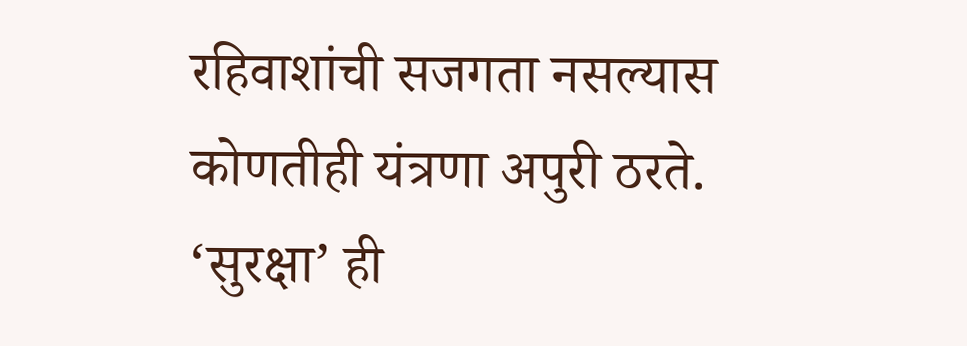रहिवाशांची सजगता नसल्यास कोणतीही यंत्रणा अपुरी ठरते. ‘सुरक्षा’ ही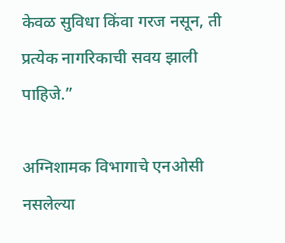केवळ सुविधा किंवा गरज नसून, ती प्रत्येक नागरिकाची सवय झाली पाहिजे.”

अग्निशामक विभागाचे एनओसी नसलेल्या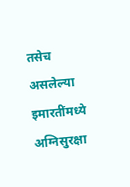तसेच असलेल्या इमारतींमध्ये अग्निसुरक्षा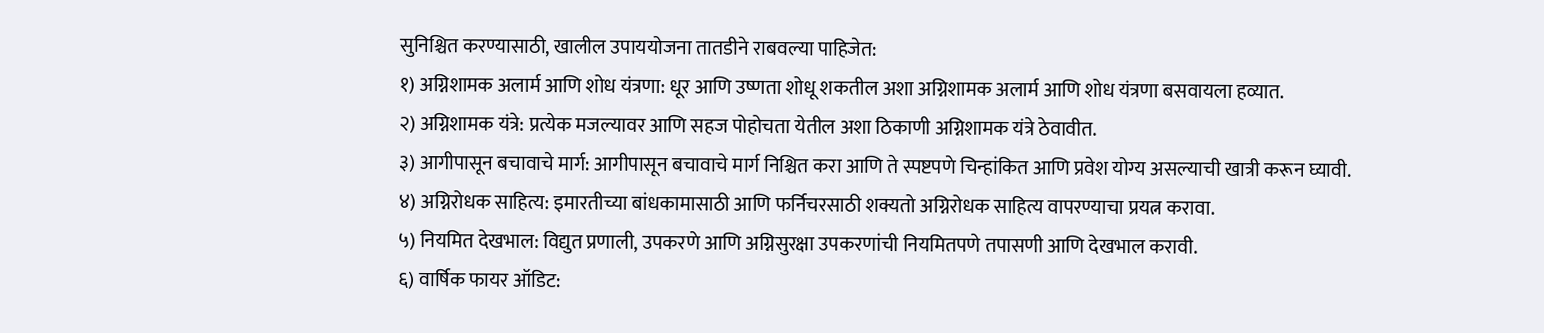सुनिश्चित करण्यासाठी, खालील उपाययोजना तातडीने राबवल्या पाहिजेत:
१) अग्निशामक अलार्म आणि शोध यंत्रणा: धूर आणि उष्णता शोधू शकतील अशा अग्निशामक अलार्म आणि शोध यंत्रणा बसवायला हव्यात.
२) अग्निशामक यंत्रे: प्रत्येक मजल्यावर आणि सहज पोहोचता येतील अशा ठिकाणी अग्निशामक यंत्रे ठेवावीत.
३) आगीपासून बचावाचे मार्ग: आगीपासून बचावाचे मार्ग निश्चित करा आणि ते स्पष्टपणे चिन्हांकित आणि प्रवेश योग्य असल्याची खात्री करून घ्यावी.
४) अग्निरोधक साहित्य: इमारतीच्या बांधकामासाठी आणि फर्निचरसाठी शक्यतो अग्निरोधक साहित्य वापरण्याचा प्रयत्न करावा.
५) नियमित देखभाल: विद्युत प्रणाली, उपकरणे आणि अग्निसुरक्षा उपकरणांची नियमितपणे तपासणी आणि देखभाल करावी.
६) वार्षिक फायर ऑडिट: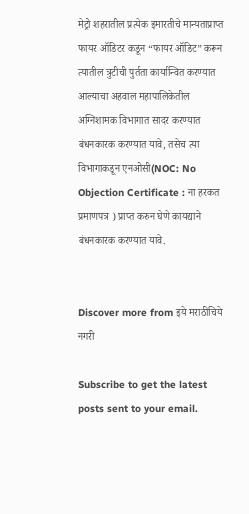मेट्रो शहरातील प्रत्येक इमारतीचे मान्यताप्राप्त फायर ऑडिटर कडून “फायर ऑडिट” करून त्यातील त्रुटीची पुर्तता कार्यान्वित करण्यात आल्याचा अहवाल महापालिकेतील अग्निशामक विभागात सादर करण्यात बंधनकारक करण्यात यावे, तसेच त्या विभागाकडून एनओसी(NOC: No Objection Certificate : ना हरकत प्रमाणपत्र ) प्राप्त करुन घेणे कायद्याने बंधनकारक करण्यात यावे.


Discover more from इये मराठीचिये नगरी

Subscribe to get the latest posts sent to your email.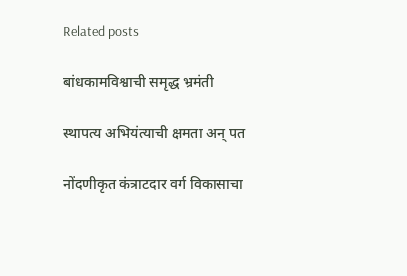Related posts

बांधकामविश्वाची समृद्ध भ्रमंती

स्थापत्य अभियंत्याची क्षमता अन् पत

नोंदणीकृत कंत्राटदार वर्ग विकासाचा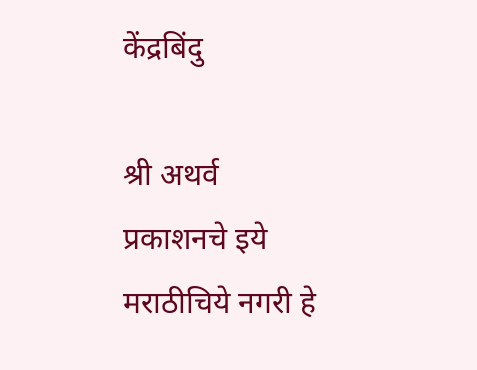केंद्रबिंदु

श्री अथर्व प्रकाशनचे इये मराठीचिये नगरी हे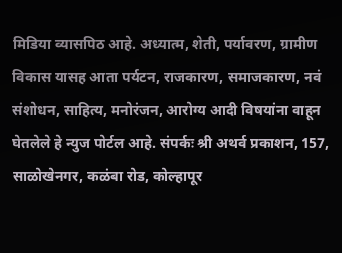मिडिया व्यासपिठ आहे. अध्यात्म, शेती, पर्यावरण, ग्रामीण विकास यासह आता पर्यटन, राजकारण, समाजकारण, नवं संशोधन, साहित्य, मनोरंजन, आरोग्य आदी विषयांना वाहून घेतलेले हे न्युज पोर्टल आहे. संपर्कः श्री अथर्व प्रकाशन, 157, साळोखेनगर, कळंबा रोड, कोल्हापूर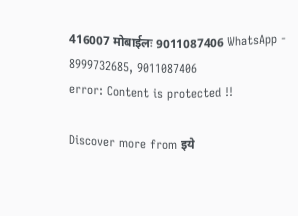416007 मोबाईलः 9011087406 WhatsApp - 8999732685, 9011087406
error: Content is protected !!

Discover more from इये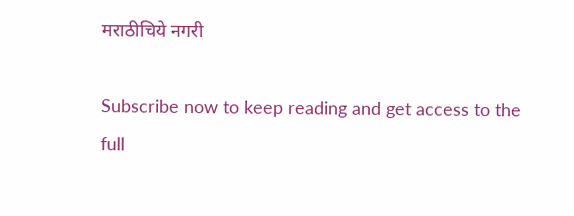मराठीचिये नगरी

Subscribe now to keep reading and get access to the full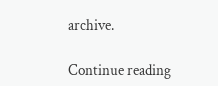archive.

Continue reading